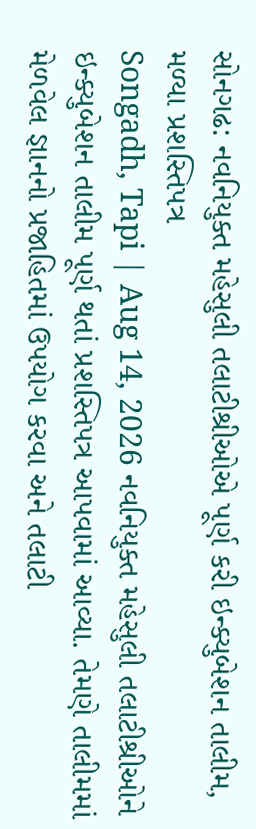સોનગઢ: નવનિયુક્ત મહેસુલી તલાટીશ્રીઓએ પૂર્ણ કરી ઇન્ક્યુબેશન તાલીમ, મળ્યા પ્રશસ્તિપત્ર
Songadh, Tapi | Aug 14, 2026 નવનિયુક્ત મહેસુલી તલાટીશ્રીઓને ઇન્ક્યુબેશન તાલીમ પૂર્ણ થતાં પ્રશસ્તિપત્ર આપવામાં આવ્યા. તેમણે તાલીમમાં મેળવેલ જ્ઞાનનો પ્રજાહિતમાં ઉપયોગ કરવા અને તલાટી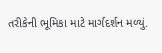તરીકેની ભૂમિકા માટે માર્ગદર્શન મળ્યું.